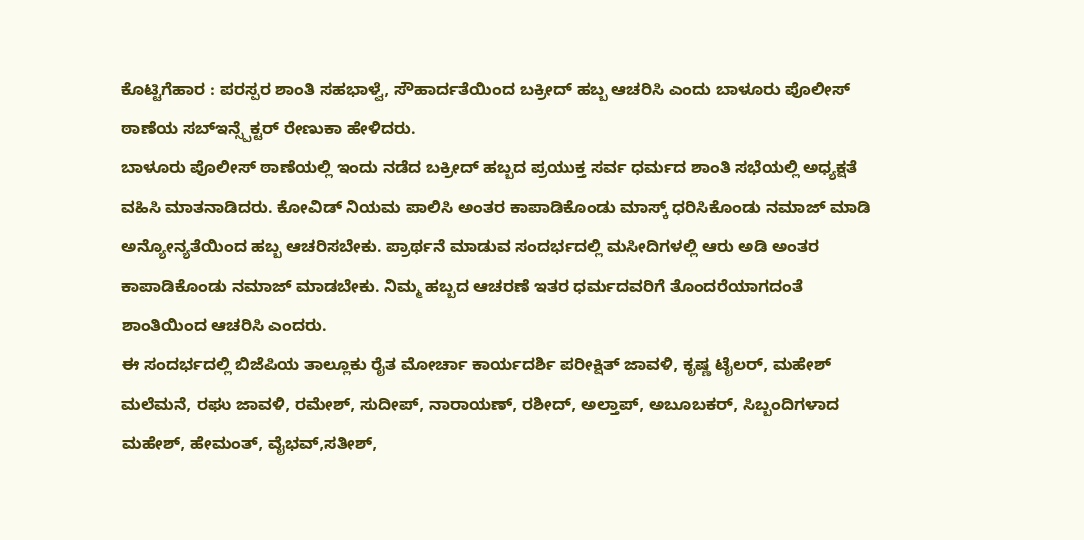ಕೊಟ್ಟಿಗೆಹಾರ : ಪರಸ್ಪರ ಶಾಂತಿ ಸಹಭಾಳ್ವೆ, ಸೌಹಾರ್ದತೆಯಿಂದ ಬಕ್ರೀದ್ ಹಬ್ಬ ಆಚರಿಸಿ ಎಂದು ಬಾಳೂರು ಪೊಲೀಸ್ ಠಾಣೆಯ ಸಬ್ಇನ್ಸ್ಪೆಕ್ಟರ್ ರೇಣುಕಾ ಹೇಳಿದರು.
ಬಾಳೂರು ಪೊಲೀಸ್ ಠಾಣೆಯಲ್ಲಿ ಇಂದು ನಡೆದ ಬಕ್ರೀದ್ ಹಬ್ಬದ ಪ್ರಯುಕ್ತ ಸರ್ವ ಧರ್ಮದ ಶಾಂತಿ ಸಭೆಯಲ್ಲಿ ಅಧ್ಯಕ್ಷತೆ ವಹಿಸಿ ಮಾತನಾಡಿದರು. ಕೋವಿಡ್ ನಿಯಮ ಪಾಲಿಸಿ ಅಂತರ ಕಾಪಾಡಿಕೊಂಡು ಮಾಸ್ಕ್ ಧರಿಸಿಕೊಂಡು ನಮಾಜ್ ಮಾಡಿ ಅನ್ಯೋನ್ಯತೆಯಿಂದ ಹಬ್ಬ ಆಚರಿಸಬೇಕು. ಪ್ರಾರ್ಥನೆ ಮಾಡುವ ಸಂದರ್ಭದಲ್ಲಿ ಮಸೀದಿಗಳಲ್ಲಿ ಆರು ಅಡಿ ಅಂತರ ಕಾಪಾಡಿಕೊಂಡು ನಮಾಜ್ ಮಾಡಬೇಕು. ನಿಮ್ಮ ಹಬ್ಬದ ಆಚರಣೆ ಇತರ ಧರ್ಮದವರಿಗೆ ತೊಂದರೆಯಾಗದಂತೆ ಶಾಂತಿಯಿಂದ ಆಚರಿಸಿ ಎಂದರು.
ಈ ಸಂದರ್ಭದಲ್ಲಿ ಬಿಜೆಪಿಯ ತಾಲ್ಲೂಕು ರೈತ ಮೋರ್ಚಾ ಕಾರ್ಯದರ್ಶಿ ಪರೀಕ್ಷಿತ್ ಜಾವಳಿ, ಕೃಷ್ಣ ಟೈಲರ್, ಮಹೇಶ್ ಮಲೆಮನೆ, ರಘು ಜಾವಳಿ, ರಮೇಶ್, ಸುದೀಪ್, ನಾರಾಯಣ್, ರಶೀದ್, ಅಲ್ತಾಪ್, ಅಬೂಬಕರ್, ಸಿಬ್ಬಂದಿಗಳಾದ ಮಹೇಶ್, ಹೇಮಂತ್, ವೈಭವ್,ಸತೀಶ್,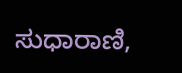ಸುಧಾರಾಣಿ,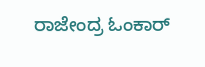ರಾಜೇಂದ್ರ ಓಂಕಾರ್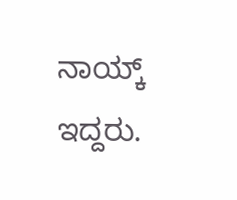ನಾಯ್ಕ್ ಇದ್ದರು.